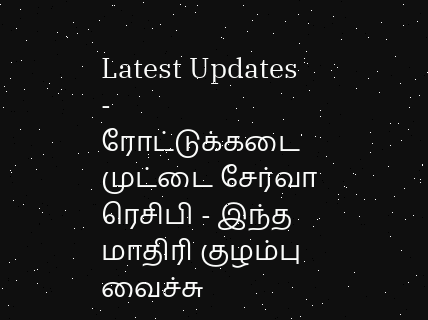Latest Updates
-
ரோட்டுக்கடை முட்டை சேர்வா ரெசிபி - இந்த மாதிரி குழம்பு வைச்சு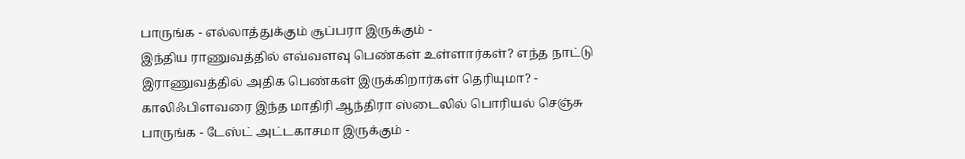பாருங்க - எல்லாத்துக்கும் சூப்பரா இருக்கும் -
இந்திய ராணுவத்தில் எவ்வளவு பெண்கள் உள்ளார்கள்? எந்த நாட்டு இராணுவத்தில் அதிக பெண்கள் இருக்கிறார்கள் தெரியுமா? -
காலிஃபிளவரை இந்த மாதிரி ஆந்திரா ஸ்டைலில் பொரியல் செஞ்சு பாருங்க - டேஸ்ட் அட்டகாசமா இருக்கும் -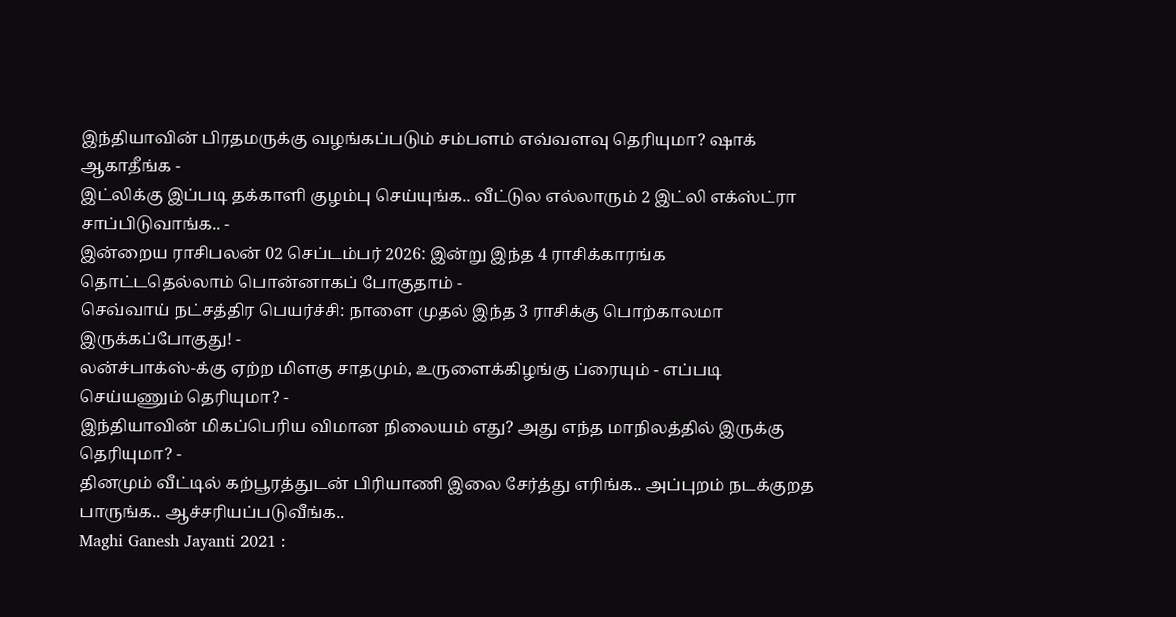இந்தியாவின் பிரதமருக்கு வழங்கப்படும் சம்பளம் எவ்வளவு தெரியுமா? ஷாக் ஆகாதீங்க -
இட்லிக்கு இப்படி தக்காளி குழம்பு செய்யுங்க.. வீட்டுல எல்லாரும் 2 இட்லி எக்ஸ்ட்ரா சாப்பிடுவாங்க.. -
இன்றைய ராசிபலன் 02 செப்டம்பர் 2026: இன்று இந்த 4 ராசிக்காரங்க தொட்டதெல்லாம் பொன்னாகப் போகுதாம் -
செவ்வாய் நட்சத்திர பெயர்ச்சி: நாளை முதல் இந்த 3 ராசிக்கு பொற்காலமா இருக்கப்போகுது! -
லன்ச்பாக்ஸ்-க்கு ஏற்ற மிளகு சாதமும், உருளைக்கிழங்கு ப்ரையும் - எப்படி செய்யணும் தெரியுமா? -
இந்தியாவின் மிகப்பெரிய விமான நிலையம் எது? அது எந்த மாநிலத்தில் இருக்கு தெரியுமா? -
தினமும் வீட்டில் கற்பூரத்துடன் பிரியாணி இலை சேர்த்து எரிங்க.. அப்புறம் நடக்குறத பாருங்க.. ஆச்சரியப்படுவீங்க..
Maghi Ganesh Jayanti 2021 :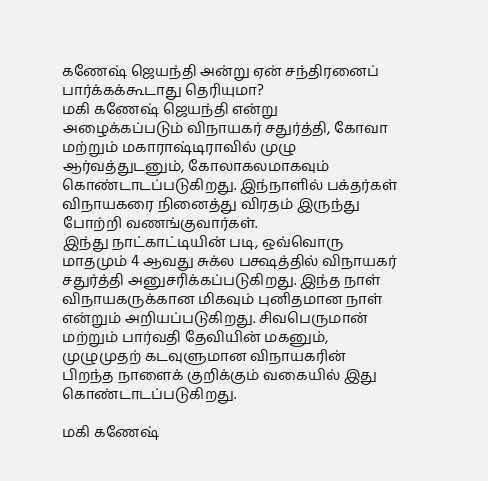கணேஷ் ஜெயந்தி அன்று ஏன் சந்திரனைப் பார்க்கக்கூடாது தெரியுமா?
மகி கணேஷ் ஜெயந்தி என்று அழைக்கப்படும் விநாயகர் சதுர்த்தி, கோவா மற்றும் மகாராஷ்டிராவில் முழு ஆர்வத்துடனும், கோலாகலமாகவும் கொண்டாடப்படுகிறது. இந்நாளில் பக்தர்கள் விநாயகரை நினைத்து விரதம் இருந்து போற்றி வணங்குவார்கள்.
இந்து நாட்காட்டியின் படி, ஒவ்வொரு மாதமும் 4 ஆவது சுக்ல பக்ஷத்தில் விநாயகர் சதுர்த்தி அனுசரிக்கப்படுகிறது. இந்த நாள் விநாயகருக்கான மிகவும் புனிதமான நாள் என்றும் அறியப்படுகிறது. சிவபெருமான் மற்றும் பார்வதி தேவியின் மகனும், முழுமுதற் கடவுளுமான விநாயகரின் பிறந்த நாளைக் குறிக்கும் வகையில் இது கொண்டாடப்படுகிறது.

மகி கணேஷ்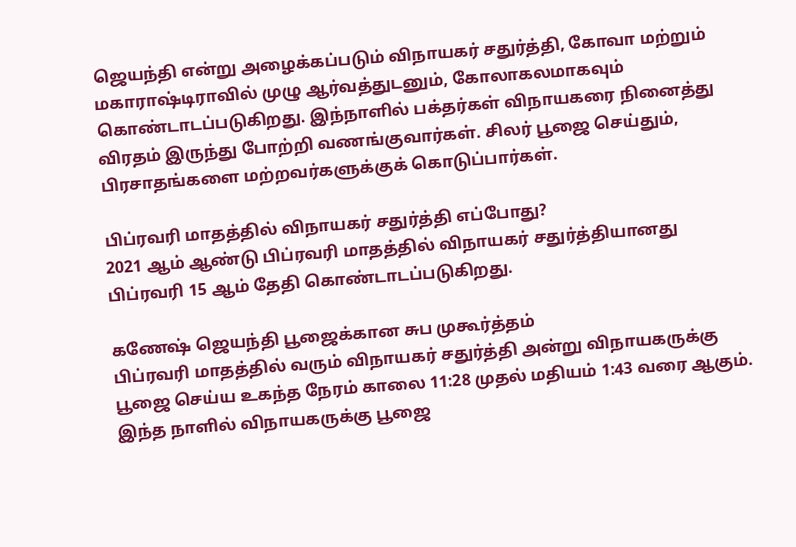ஜெயந்தி என்று அழைக்கப்படும் விநாயகர் சதுர்த்தி, கோவா மற்றும் மகாராஷ்டிராவில் முழு ஆர்வத்துடனும், கோலாகலமாகவும் கொண்டாடப்படுகிறது. இந்நாளில் பக்தர்கள் விநாயகரை நினைத்து விரதம் இருந்து போற்றி வணங்குவார்கள். சிலர் பூஜை செய்தும், பிரசாதங்களை மற்றவர்களுக்குக் கொடுப்பார்கள்.

பிப்ரவரி மாதத்தில் விநாயகர் சதுர்த்தி எப்போது?
2021 ஆம் ஆண்டு பிப்ரவரி மாதத்தில் விநாயகர் சதுர்த்தியானது பிப்ரவரி 15 ஆம் தேதி கொண்டாடப்படுகிறது.

கணேஷ் ஜெயந்தி பூஜைக்கான சுப முகூர்த்தம்
பிப்ரவரி மாதத்தில் வரும் விநாயகர் சதுர்த்தி அன்று விநாயகருக்கு பூஜை செய்ய உகந்த நேரம் காலை 11:28 முதல் மதியம் 1:43 வரை ஆகும். இந்த நாளில் விநாயகருக்கு பூஜை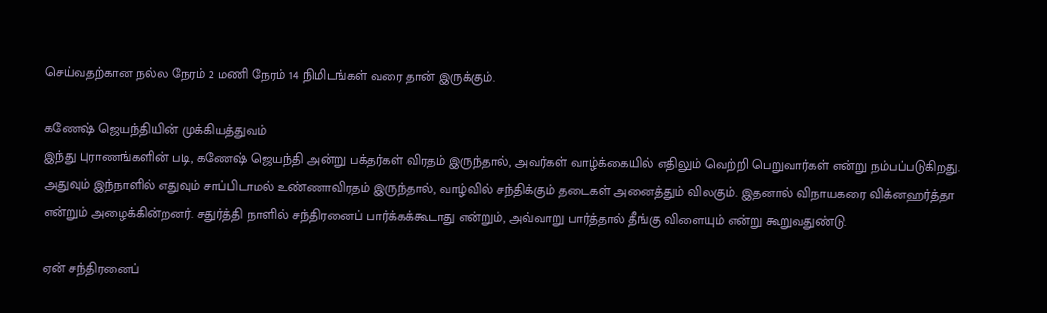செய்வதற்கான நல்ல நேரம் 2 மணி நேரம் 14 நிமிடங்கள் வரை தான் இருக்கும்.

கணேஷ் ஜெயந்தியின் முக்கியத்துவம்
இந்து புராணங்களின் படி, கணேஷ் ஜெயந்தி அன்று பக்தர்கள் விரதம் இருந்தால், அவர்கள் வாழ்க்கையில் எதிலும் வெற்றி பெறுவார்கள் என்று நம்பப்படுகிறது. அதுவும் இந்நாளில் எதுவும் சாப்பிடாமல் உண்ணாவிரதம் இருந்தால், வாழ்வில் சந்திக்கும் தடைகள் அனைத்தும் விலகும். இதனால் விநாயகரை விக்னஹர்த்தா என்றும் அழைக்கின்றனர். சதுர்த்தி நாளில் சந்திரனைப் பார்க்கக்கூடாது என்றும், அவ்வாறு பார்த்தால் தீங்கு விளையும் என்று கூறுவதுண்டு.

ஏன் சந்திரனைப்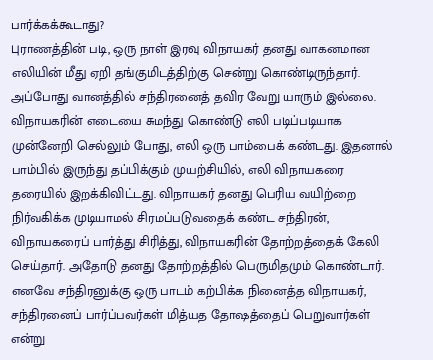பார்க்கக்கூடாது?
புராணத்தின் படி, ஒரு நாள் இரவு விநாயகர் தனது வாகனமான எலியின் மீது ஏறி தங்குமிடத்திற்கு சென்று கொண்டிருந்தார். அப்போது வானத்தில் சந்திரனைத் தவிர வேறு யாரும் இல்லை. விநாயகரின் எடையை சுமந்து கொண்டு எலி படிப்படியாக முன்னேறி செல்லும் போது, எலி ஒரு பாம்பைக் கண்டது. இதனால் பாம்பில் இருந்து தப்பிக்கும் முயற்சியில், எலி விநாயகரை தரையில் இறக்கிவிட்டது. விநாயகர் தனது பெரிய வயிற்றை நிர்வகிக்க முடியாமல் சிரமப்படுவதைக் கண்ட சந்திரன், விநாயகரைப் பார்த்து சிரித்து, விநாயகரின் தோற்றத்தைக் கேலி செய்தார். அதோடு தனது தோற்றத்தில் பெருமிதமும் கொண்டார்.
எனவே சந்திரனுக்கு ஒரு பாடம் கற்பிக்க நினைத்த விநாயகர், சந்திரனைப் பார்ப்பவர்கள் மித்யத தோஷத்தைப் பெறுவார்கள் என்று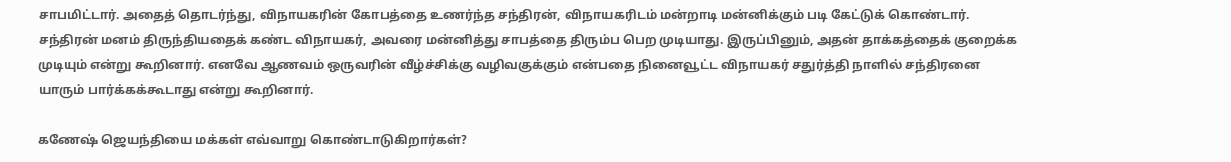சாபமிட்டார். அதைத் தொடர்ந்து, விநாயகரின் கோபத்தை உணர்ந்த சந்திரன், விநாயகரிடம் மன்றாடி மன்னிக்கும் படி கேட்டுக் கொண்டார். சந்திரன் மனம் திருந்தியதைக் கண்ட விநாயகர், அவரை மன்னித்து சாபத்தை திரும்ப பெற முடியாது. இருப்பினும், அதன் தாக்கத்தைக் குறைக்க முடியும் என்று கூறினார். எனவே ஆணவம் ஒருவரின் வீழ்ச்சிக்கு வழிவகுக்கும் என்பதை நினைவூட்ட விநாயகர் சதுர்த்தி நாளில் சந்திரனை யாரும் பார்க்கக்கூடாது என்று கூறினார்.

கணேஷ் ஜெயந்தியை மக்கள் எவ்வாறு கொண்டாடுகிறார்கள்?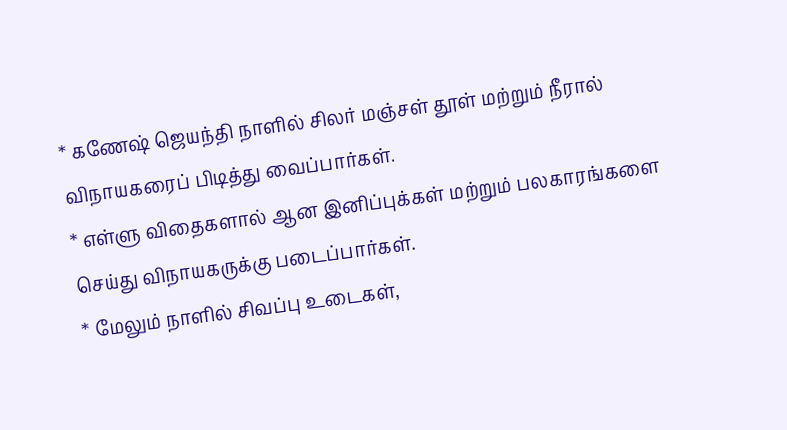* கணேஷ் ஜெயந்தி நாளில் சிலர் மஞ்சள் தூள் மற்றும் நீரால் விநாயகரைப் பிடித்து வைப்பார்கள்.
* எள்ளு விதைகளால் ஆன இனிப்புக்கள் மற்றும் பலகாரங்களை செய்து விநாயகருக்கு படைப்பார்கள்.
* மேலும் நாளில் சிவப்பு உடைகள்,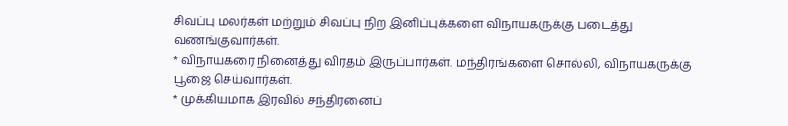சிவப்பு மலர்கள் மற்றும் சிவப்பு நிற இனிப்புக்களை விநாயகருக்கு படைத்து வணங்குவார்கள்.
* விநாயகரை நினைத்து விரதம் இருப்பார்கள். மந்திரங்களை சொல்லி, விநாயகருக்கு பூஜை செய்வார்கள்.
* முக்கியமாக இரவில் சந்திரனைப்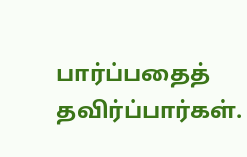பார்ப்பதைத் தவிர்ப்பார்கள்.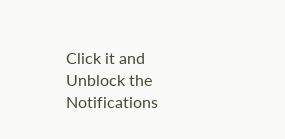Click it and Unblock the Notifications